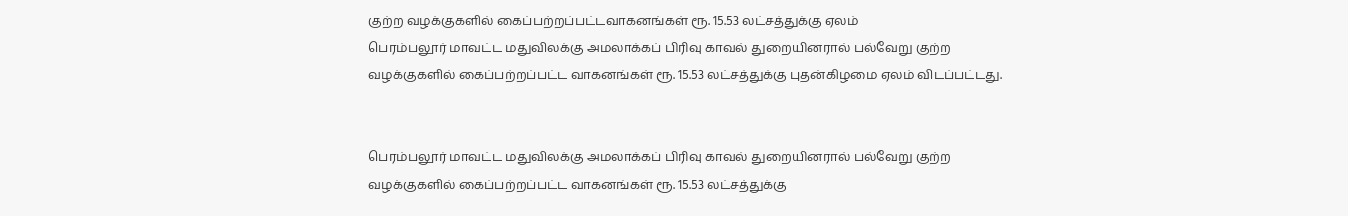குற்ற வழக்குகளில் கைப்பற்றப்பட்டவாகனங்கள் ரூ. 15.53 லட்சத்துக்கு ஏலம்
பெரம்பலூர் மாவட்ட மதுவிலக்கு அமலாக்கப் பிரிவு காவல் துறையினரால் பல்வேறு குற்ற வழக்குகளில் கைப்பற்றப்பட்ட வாகனங்கள் ரூ. 15.53 லட்சத்துக்கு புதன்கிழமை ஏலம் விடப்பட்டது.


பெரம்பலூர் மாவட்ட மதுவிலக்கு அமலாக்கப் பிரிவு காவல் துறையினரால் பல்வேறு குற்ற வழக்குகளில் கைப்பற்றப்பட்ட வாகனங்கள் ரூ. 15.53 லட்சத்துக்கு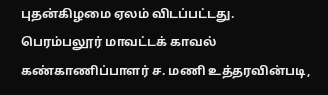புதன்கிழமை ஏலம் விடப்பட்டது.
பெரம்பலூர் மாவட்டக் காவல் கண்காணிப்பாளர் ச. மணி உத்தரவின்படி,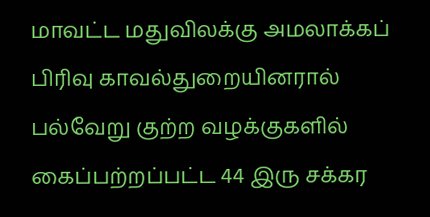மாவட்ட மதுவிலக்கு அமலாக்கப் பிரிவு காவல்துறையினரால் பல்வேறு குற்ற வழக்குகளில் கைப்பற்றப்பட்ட 44 இரு சக்கர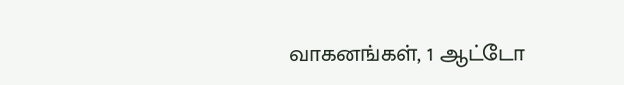வாகனங்கள், 1 ஆட்டோ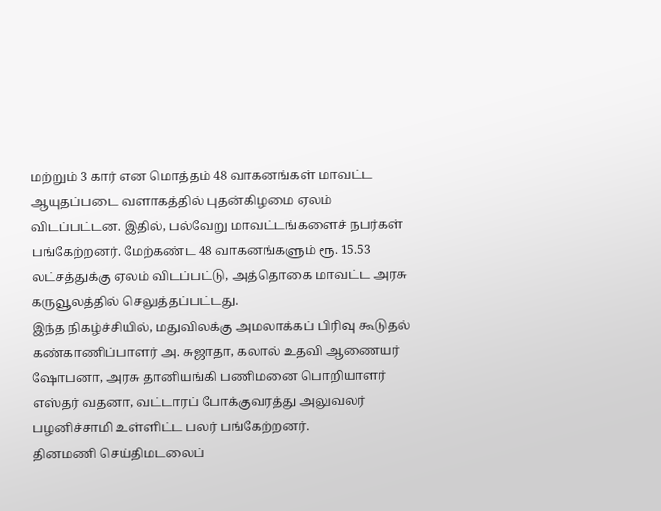மற்றும் 3 கார் என மொத்தம் 48 வாகனங்கள் மாவட்ட ஆயுதப்படை வளாகத்தில் புதன்கிழமை ஏலம் விடப்பட்டன. இதில், பல்வேறு மாவட்டங்களைச் நபர்கள் பங்கேற்றனர். மேற்கண்ட 48 வாகனங்களும் ரூ. 15.53 லட்சத்துக்கு ஏலம் விடப்பட்டு, அத்தொகை மாவட்ட அரசு கருவூலத்தில் செலுத்தப்பட்டது.
இந்த நிகழ்ச்சியில், மதுவிலக்கு அமலாக்கப் பிரிவு கூடுதல் கண்காணிப்பாளர் அ. சுஜாதா, கலால் உதவி ஆணையர் ஷோபனா, அரசு தானியங்கி பணிமனை பொறியாளர் எஸ்தர் வதனா, வட்டாரப் போக்குவரத்து அலுவலர் பழனிச்சாமி உள்ளிட்ட பலர் பங்கேற்றனர்.
தினமணி செய்திமடலைப்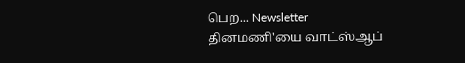பெற... Newsletter
தினமணி'யை வாட்ஸ்ஆப்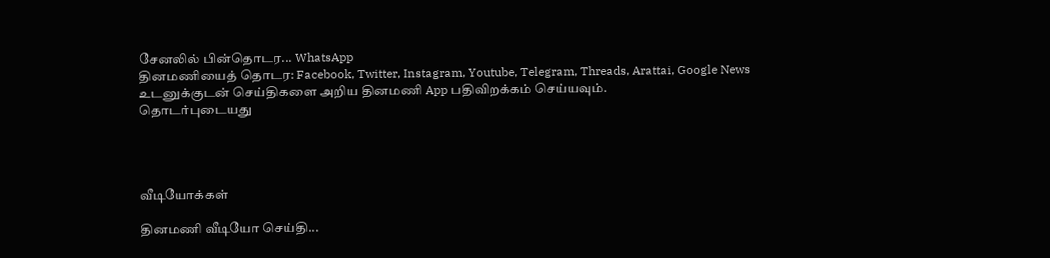சேனலில் பின்தொடர... WhatsApp
தினமணியைத் தொடர: Facebook, Twitter, Instagram, Youtube, Telegram, Threads, Arattai, Google News
உடனுக்குடன் செய்திகளை அறிய தினமணி App பதிவிறக்கம் செய்யவும்.
தொடர்புடையது




வீடியோக்கள்

தினமணி வீடியோ செய்தி...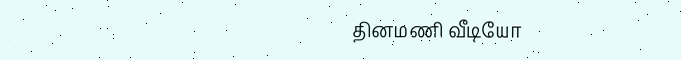தினமணி வீடியோ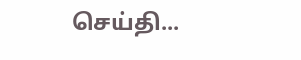செய்தி...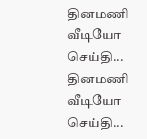தினமணி வீடியோ செய்தி...
தினமணி வீடியோ செய்தி...